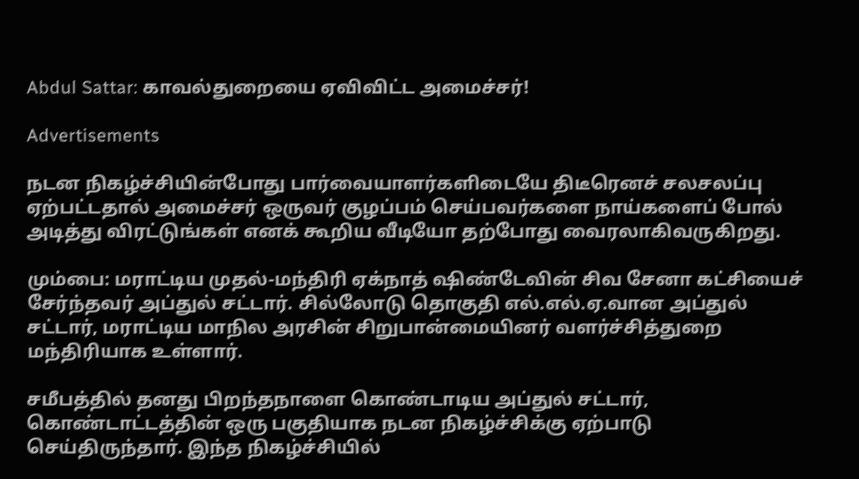Abdul Sattar: காவல்துறையை ஏவிவிட்ட அமைச்சர்!

Advertisements

நடன நிகழ்ச்சியின்போது பார்வையாளர்களிடையே திடீரெனச் சலசலப்பு ஏற்பட்டதால் அமைச்சர் ஒருவர் குழப்பம் செய்பவர்களை நாய்களைப் போல் அடித்து விரட்டுங்கள் எனக் கூறிய வீடியோ தற்போது வைரலாகிவருகிறது.

மும்பை: மராட்டிய முதல்-மந்திரி ஏக்நாத் ஷிண்டேவின் சிவ சேனா கட்சியைச் சேர்ந்தவர் அப்துல் சட்டார். சில்லோடு தொகுதி எல்.எல்.ஏ.வான அப்துல் சட்டார், மராட்டிய மாநில அரசின் சிறுபான்மையினர் வளர்ச்சித்துறை மந்திரியாக உள்ளார்.

சமீபத்தில் தனது பிறந்தநாளை கொண்டாடிய அப்துல் சட்டார், கொண்டாட்டத்தின் ஒரு பகுதியாக நடன நிகழ்ச்சிக்கு ஏற்பாடு செய்திருந்தார். இந்த நிகழ்ச்சியில்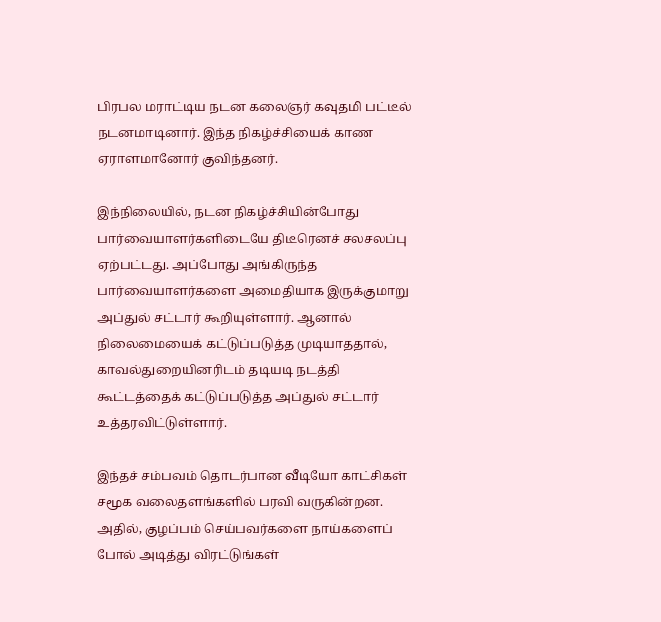பிரபல மராட்டிய நடன கலைஞர் கவுதமி பட்டீல் நடனமாடினார். இந்த நிகழ்ச்சியைக் காண ஏராளமானோர் குவிந்தனர்.

இந்நிலையில், நடன நிகழ்ச்சியின்போது பார்வையாளர்களிடையே திடீரெனச் சலசலப்பு ஏற்பட்டது. அப்போது அங்கிருந்த பார்வையாளர்களை அமைதியாக இருக்குமாறு அப்துல் சட்டார் கூறியுள்ளார். ஆனால் நிலைமையைக் கட்டுப்படுத்த முடியாததால், காவல்துறையினரிடம் தடியடி நடத்தி கூட்டத்தைக் கட்டுப்படுத்த அப்துல் சட்டார் உத்தரவிட்டுள்ளார்.

இந்தச் சம்பவம் தொடர்பான வீடியோ காட்சிகள் சமூக வலைதளங்களில் பரவி வருகின்றன. அதில், குழப்பம் செய்பவர்களை நாய்களைப் போல் அடித்து விரட்டுங்கள்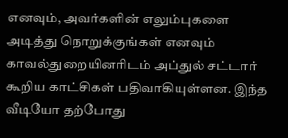எனவும், அவர்களின் எலும்புகளை அடித்து நொறுக்குங்கள் எனவும் காவல்துறையினரிடம் அப்துல் சட்டார் கூறிய காட்சிகள் பதிவாகியுள்ளன. இந்த வீடியோ தற்போது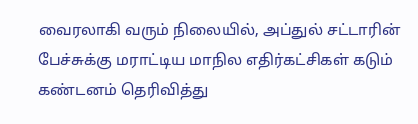வைரலாகி வரும் நிலையில், அப்துல் சட்டாரின் பேச்சுக்கு மராட்டிய மாநில எதிர்கட்சிகள் கடும் கண்டனம் தெரிவித்து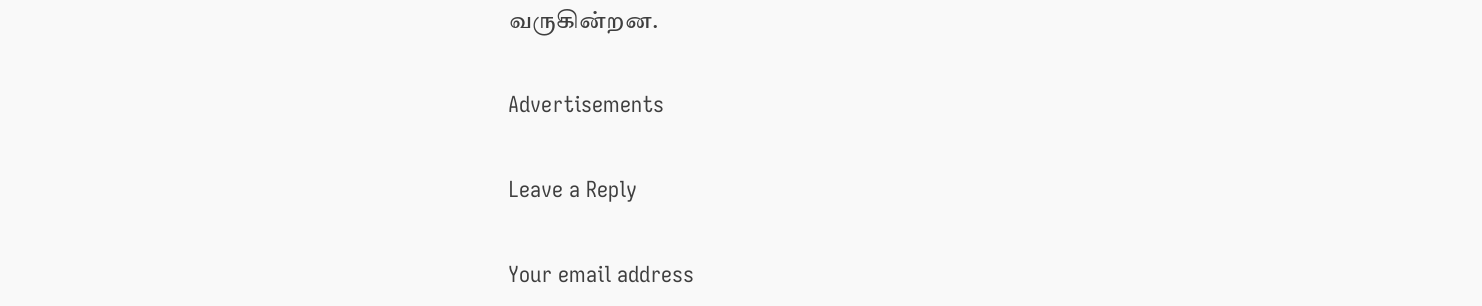வருகின்றன.

Advertisements

Leave a Reply

Your email address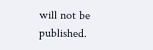will not be published.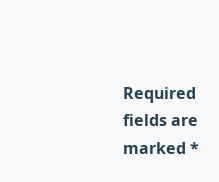Required fields are marked *